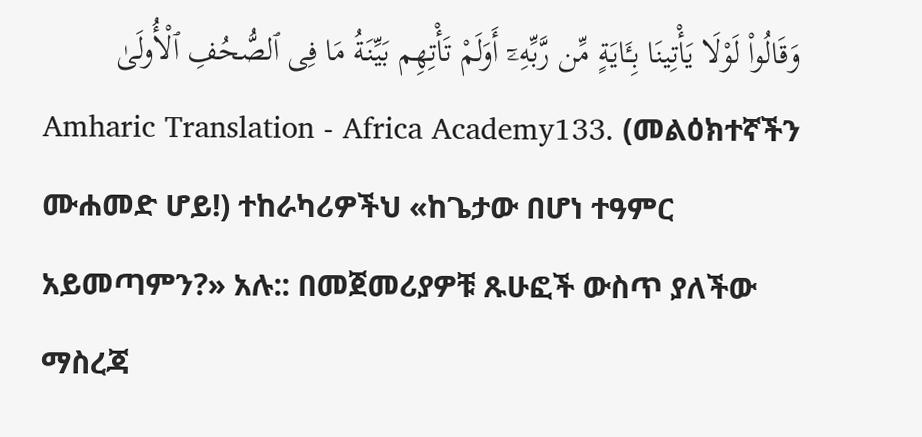وَقَالُوا۟ لَوْلَا يَأْتِينَا بِـَٔايَةٍ مِّن رَّبِّهِۦٓ أَوَلَمْ تَأْتِهِم بَيِّنَةُ مَا فِى ٱلصُّحُفِ ٱلْأُولَىٰ
Amharic Translation - Africa Academy133. (መልዕክተኛችን ሙሐመድ ሆይ!) ተከራካሪዎችህ «ከጌታው በሆነ ተዓምር አይመጣምን?» አሉ:: በመጀመሪያዎቹ ጹሁፎች ውስጥ ያለችው ማስረጃ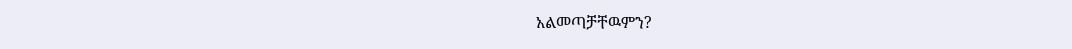አልመጣቻቸዉምን?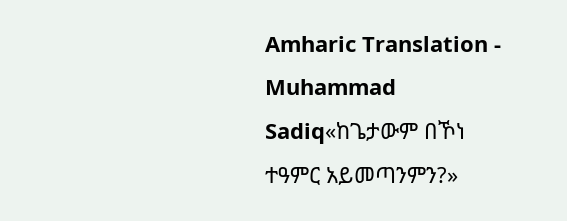Amharic Translation - Muhammad Sadiq«ከጌታውም በኾነ ተዓምር አይመጣንምን?»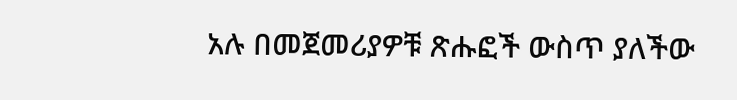አሉ በመጀመሪያዎቹ ጽሑፎች ውስጥ ያለችው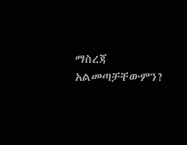ማስረጃ አልመጣቻቸውምን?